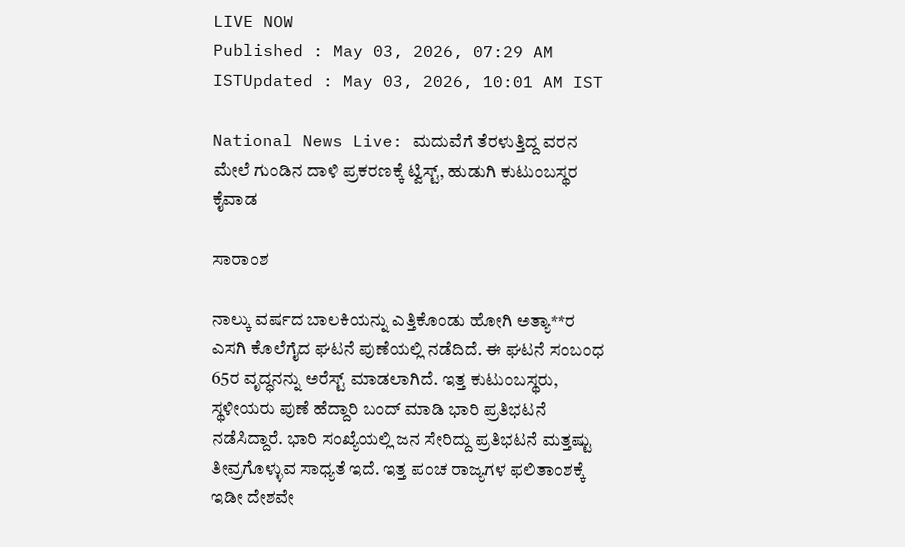LIVE NOW
Published : May 03, 2026, 07:29 AM ISTUpdated : May 03, 2026, 10:01 AM IST

National News Live: ಮದುವೆಗೆ ತೆರಳುತ್ತಿದ್ದ ವರನ ಮೇಲೆ ಗುಂಡಿನ ದಾಳಿ ಪ್ರಕರಣಕ್ಕೆ ಟ್ವಿಸ್ಟ್, ಹುಡುಗಿ ಕುಟುಂಬಸ್ಥರ ಕೈವಾಡ

ಸಾರಾಂಶ

ನಾಲ್ಕು ವರ್ಷದ ಬಾಲಕಿಯನ್ನು ಎತ್ತಿಕೊಂಡು ಹೋಗಿ ಅತ್ಯಾ**ರ ಎಸಗಿ ಕೊಲೆಗೈದ ಘಟನೆ ಪುಣೆಯಲ್ಲಿ ನಡೆದಿದೆ. ಈ ಘಟನೆ ಸಂಬಂಧ 65ರ ವೃದ್ಧನನ್ನು ಅರೆಸ್ಟ್ ಮಾಡಲಾಗಿದೆ. ಇತ್ತ ಕುಟುಂಬಸ್ಥರು, ಸ್ಥಳೀಯರು ಪುಣೆ ಹೆದ್ದಾರಿ ಬಂದ್ ಮಾಡಿ ಭಾರಿ ಪ್ರತಿಭಟನೆ ನಡೆಸಿದ್ದಾರೆ. ಭಾರಿ ಸಂಖ್ಯೆಯಲ್ಲಿ ಜನ ಸೇರಿದ್ದು ಪ್ರತಿಭಟನೆ ಮತ್ತಷ್ಟು ತೀವ್ರಗೊಳ್ಳುವ ಸಾಧ್ಯತೆ ಇದೆ. ಇತ್ತ ಪಂಚ ರಾಜ್ಯಗಳ ಫಲಿತಾಂಶಕ್ಕೆ ಇಡೀ ದೇಶವೇ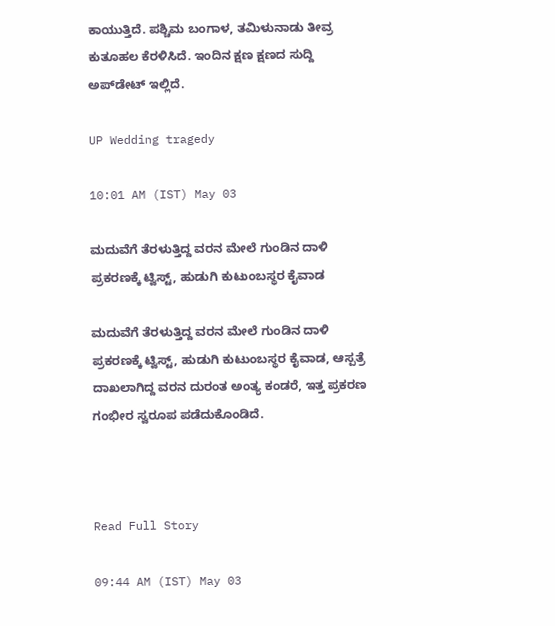ಕಾಯುತ್ತಿದೆ. ಪಶ್ಚಿಮ ಬಂಗಾಳ, ತಮಿಳುನಾಡು ತೀವ್ರ ಕುತೂಹಲ ಕೆರಳಿಸಿದೆ. ಇಂದಿನ ಕ್ಷಣ ಕ್ಷಣದ ಸುದ್ದಿ ಅಪ್‌ಡೇಟ್ ಇಲ್ಲಿದೆ.

UP Wedding tragedy

10:01 AM (IST) May 03

ಮದುವೆಗೆ ತೆರಳುತ್ತಿದ್ದ ವರನ ಮೇಲೆ ಗುಂಡಿನ ದಾಳಿ ಪ್ರಕರಣಕ್ಕೆ ಟ್ವಿಸ್ಟ್, ಹುಡುಗಿ ಕುಟುಂಬಸ್ಥರ ಕೈವಾಡ

ಮದುವೆಗೆ ತೆರಳುತ್ತಿದ್ದ ವರನ ಮೇಲೆ ಗುಂಡಿನ ದಾಳಿ ಪ್ರಕರಣಕ್ಕೆ ಟ್ವಿಸ್ಟ್, ಹುಡುಗಿ ಕುಟುಂಬಸ್ಥರ ಕೈವಾಡ, ಆಸ್ಪತ್ರೆ ದಾಖಲಾಗಿದ್ದ ವರನ ದುರಂತ ಅಂತ್ಯ ಕಂಡರೆ, ಇತ್ತ ಪ್ರಕರಣ ಗಂಭೀರ ಸ್ವರೂಪ ಪಡೆದುಕೊಂಡಿದೆ.



Read Full Story

09:44 AM (IST) May 03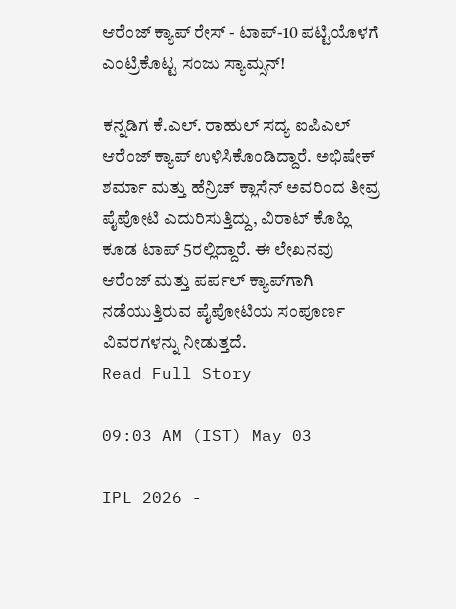ಆರೆಂಜ್ ಕ್ಯಾಪ್ ರೇಸ್ - ಟಾಪ್-10 ಪಟ್ಟಿಯೊಳಗೆ ಎಂಟ್ರಿಕೊಟ್ಟ ಸಂಜು ಸ್ಯಾಮ್ಸನ್!

ಕನ್ನಡಿಗ ಕೆ.ಎಲ್. ರಾಹುಲ್ ಸದ್ಯ ಐಪಿಎಲ್ ಆರೆಂಜ್ ಕ್ಯಾಪ್ ಉಳಿಸಿಕೊಂಡಿದ್ದಾರೆ. ಅಭಿಷೇಕ್ ಶರ್ಮಾ ಮತ್ತು ಹೆನ್ರಿಚ್ ಕ್ಲಾಸೆನ್ ಅವರಿಂದ ತೀವ್ರ ಪೈಪೋಟಿ ಎದುರಿಸುತ್ತಿದ್ದು, ವಿರಾಟ್ ಕೊಹ್ಲಿ ಕೂಡ ಟಾಪ್ 5ರಲ್ಲಿದ್ದಾರೆ. ಈ ಲೇಖನವು ಆರೆಂಜ್ ಮತ್ತು ಪರ್ಪಲ್ ಕ್ಯಾಪ್‌ಗಾಗಿ ನಡೆಯುತ್ತಿರುವ ಪೈಪೋಟಿಯ ಸಂಪೂರ್ಣ ವಿವರಗಳನ್ನು ನೀಡುತ್ತದೆ.
Read Full Story

09:03 AM (IST) May 03

IPL 2026 -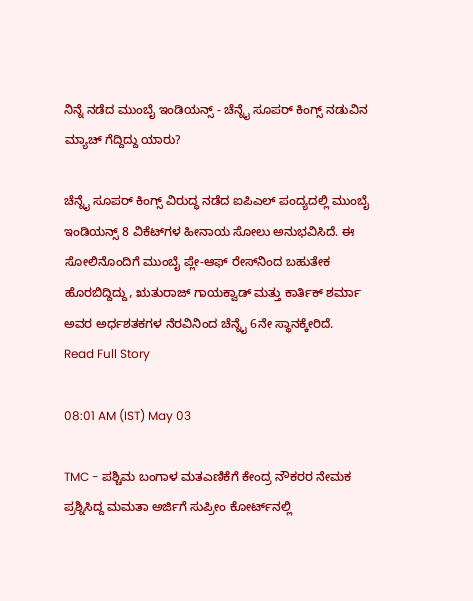ನಿನ್ನೆ ನಡೆದ ಮುಂಬೈ ಇಂಡಿಯನ್ಸ್ - ಚೆನ್ನೈ ಸೂಪರ್ ಕಿಂಗ್ಸ್ ನಡುವಿನ ಮ್ಯಾಚ್ ಗೆದ್ದಿದ್ದು ಯಾರು?

ಚೆನ್ನೈ ಸೂಪರ್‌ ಕಿಂಗ್ಸ್‌ ವಿರುದ್ಧ ನಡೆದ ಐಪಿಎಲ್ ಪಂದ್ಯದಲ್ಲಿ ಮುಂಬೈ ಇಂಡಿಯನ್ಸ್‌ 8 ವಿಕೆಟ್‌ಗಳ ಹೀನಾಯ ಸೋಲು ಅನುಭವಿಸಿದೆ. ಈ ಸೋಲಿನೊಂದಿಗೆ ಮುಂಬೈ ಪ್ಲೇ-ಆಫ್‌ ರೇಸ್‌ನಿಂದ ಬಹುತೇಕ ಹೊರಬಿದ್ದಿದ್ದು, ಋತುರಾಜ್ ಗಾಯಕ್ವಾಡ್ ಮತ್ತು ಕಾರ್ತಿಕ್ ಶರ್ಮಾ ಅವರ ಅರ್ಧಶತಕಗಳ ನೆರವಿನಿಂದ ಚೆನ್ನೈ 6ನೇ ಸ್ಥಾನಕ್ಕೇರಿದೆ.
Read Full Story

08:01 AM (IST) May 03

TMC - ಪಶ್ಚಿಮ ಬಂಗಾಳ ಮತಎಣಿಕೆಗೆ ಕೇಂದ್ರ ನೌಕರರ ನೇಮಕ ಪ್ರಶ್ನಿಸಿದ್ದ ಮಮತಾ ಅರ್ಜಿಗೆ ಸುಪ್ರೀಂ ಕೋರ್ಟ್‌ನಲ್ಲಿ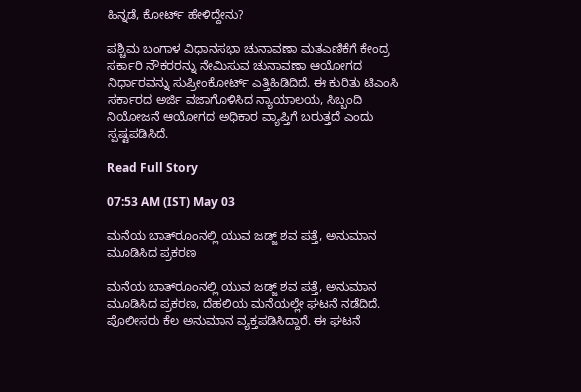ಹಿನ್ನಡೆ, ಕೋರ್ಟ್ ಹೇಳಿದ್ದೇನು?

ಪಶ್ಚಿಮ ಬಂಗಾಳ ವಿಧಾನಸಭಾ ಚುನಾವಣಾ ಮತಎಣಿಕೆಗೆ ಕೇಂದ್ರ ಸರ್ಕಾರಿ ನೌಕರರನ್ನು ನೇಮಿಸುವ ಚುನಾವಣಾ ಆಯೋಗದ ನಿರ್ಧಾರವನ್ನು ಸುಪ್ರೀಂಕೋರ್ಟ್‌ ಎತ್ತಿಹಿಡಿದಿದೆ. ಈ ಕುರಿತು ಟಿಎಂಸಿ ಸರ್ಕಾರದ ಅರ್ಜಿ ವಜಾಗೊಳಿಸಿದ ನ್ಯಾಯಾಲಯ, ಸಿಬ್ಬಂದಿ ನಿಯೋಜನೆ ಆಯೋಗದ ಅಧಿಕಾರ ವ್ಯಾಪ್ತಿಗೆ ಬರುತ್ತದೆ ಎಂದು ಸ್ಪಷ್ಟಪಡಿಸಿದೆ.

Read Full Story

07:53 AM (IST) May 03

ಮನೆಯ ಬಾತ್‌ರೂಂನಲ್ಲಿ ಯುವ ಜಡ್ಜ್ ಶವ ಪತ್ತೆ, ಅನುಮಾನ ಮೂಡಿಸಿದ ಪ್ರಕರಣ

ಮನೆಯ ಬಾತ್‌ರೂಂನಲ್ಲಿ ಯುವ ಜಡ್ಜ್ ಶವ ಪತ್ತೆ, ಅನುಮಾನ ಮೂಡಿಸಿದ ಪ್ರಕರಣ, ದೆಹಲಿಯ ಮನೆಯಲ್ಲೇ ಘಟನೆ ನಡೆದಿದೆ. ಪೊಲೀಸರು ಕೆಲ ಅನುಮಾನ ವ್ಯಕ್ತಪಡಿಸಿದ್ದಾರೆ. ಈ ಘಟನೆ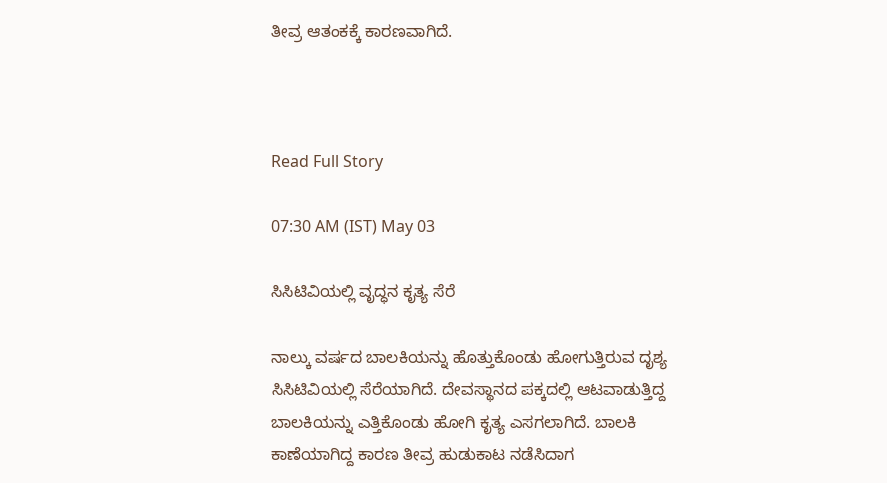ತೀವ್ರ ಆತಂಕಕ್ಕೆ ಕಾರಣವಾಗಿದೆ.



Read Full Story

07:30 AM (IST) May 03

ಸಿಸಿಟಿವಿಯಲ್ಲಿ ವೃದ್ಧನ ಕೃತ್ಯ ಸೆರೆ

ನಾಲ್ಕು ವರ್ಷದ ಬಾಲಕಿಯನ್ನು ಹೊತ್ತುಕೊಂಡು ಹೋಗುತ್ತಿರುವ ದೃಶ್ಯ ಸಿಸಿಟಿವಿಯಲ್ಲಿ ಸೆರೆಯಾಗಿದೆ. ದೇವಸ್ಥಾನದ ಪಕ್ಕದಲ್ಲಿ ಆಟವಾಡುತ್ತಿದ್ದ ಬಾಲಕಿಯನ್ನು ಎತ್ತಿಕೊಂಡು ಹೋಗಿ ಕೃತ್ಯ ಎಸಗಲಾಗಿದೆ. ಬಾಲಕಿ ಕಾಣೆಯಾಗಿದ್ದ ಕಾರಣ ತೀವ್ರ ಹುಡುಕಾಟ ನಡೆಸಿದಾಗ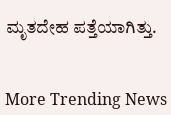ಮೃತದೇಹ ಪತ್ತೆಯಾಗಿತ್ತು.


More Trending News